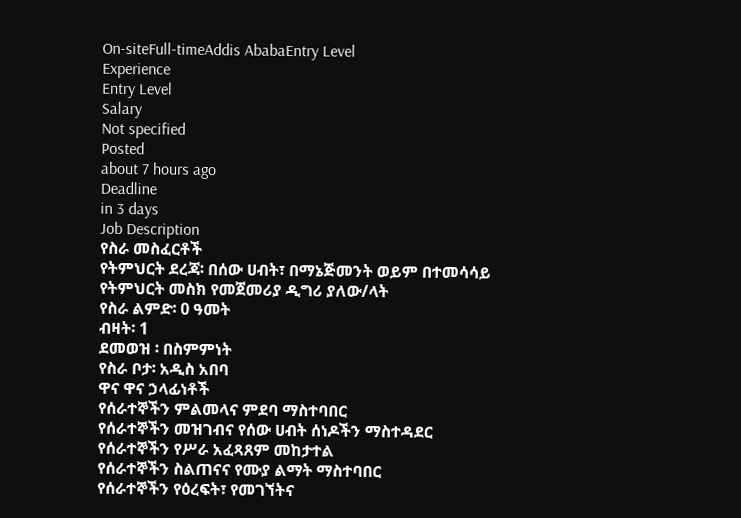On-siteFull-timeAddis AbabaEntry Level
Experience
Entry Level
Salary
Not specified
Posted
about 7 hours ago
Deadline
in 3 days
Job Description
የስራ መስፈርቶች
የትምህርት ደረጃ፡ በሰው ሀብት፣ በማኔጅመንት ወይም በተመሳሳይ የትምህርት መስክ የመጀመሪያ ዲግሪ ያለው/ላት
የስራ ልምድ፡ 0 ዓመት
ብዛት፡ 1
ደመወዝ ፡ በስምምነት
የስራ ቦታ፡ አዲስ አበባ
ዋና ዋና ኃላፊነቶች
የሰራተኞችን ምልመላና ምደባ ማስተባበር
የሰራተኞችን መዝገብና የሰው ሀብት ሰነዶችን ማስተዳደር
የሰራተኞችን የሥራ አፈጻጸም መከታተል
የሰራተኞችን ስልጠናና የሙያ ልማት ማስተባበር
የሰራተኞችን የዕረፍት፣ የመገኘትና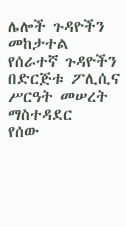ሌሎች ጉዳዮችን መከታተል
የሰራተኛ ጉዳዮችን በድርጅቱ ፖሊሲና ሥርዓት መሠረት ማስተዳደር
የሰው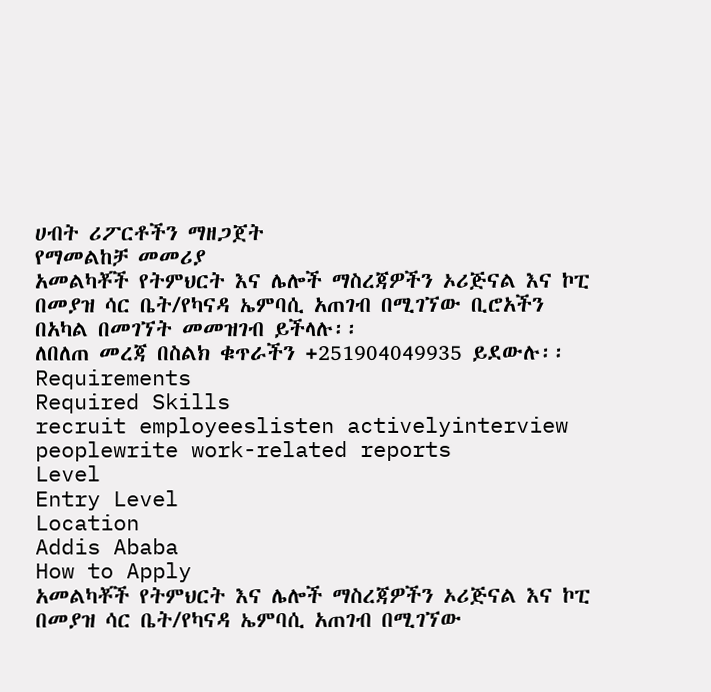ሀብት ሪፖርቶችን ማዘጋጀት
የማመልከቻ መመሪያ
አመልካቾች የትምህርት እና ሌሎች ማስረጃዎችን ኦሪጅናል እና ኮፒ በመያዝ ሳር ቤት/የካናዳ ኤምባሲ አጠገብ በሚገኘው ቢሮአችን በአካል በመገኘት መመዝገብ ይችላሉ፡፡
ለበለጠ መረጃ በስልክ ቁጥራችን +251904049935 ይደውሉ፡፡
Requirements
Required Skills
recruit employeeslisten activelyinterview peoplewrite work-related reports
Level
Entry Level
Location
Addis Ababa
How to Apply
አመልካቾች የትምህርት እና ሌሎች ማስረጃዎችን ኦሪጅናል እና ኮፒ በመያዝ ሳር ቤት/የካናዳ ኤምባሲ አጠገብ በሚገኘው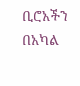ቢሮአችን በአካል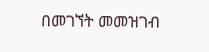በመገኘት መመዝገብ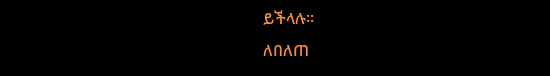ይችላሉ፡፡
ለበለጠ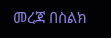መረጃ በስልክ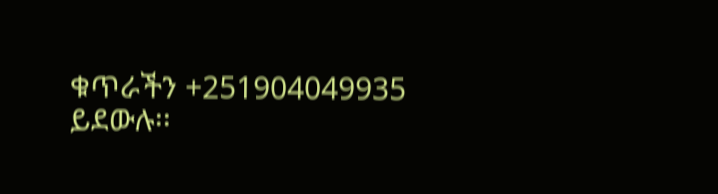ቁጥራችን +251904049935 ይደውሉ፡፡